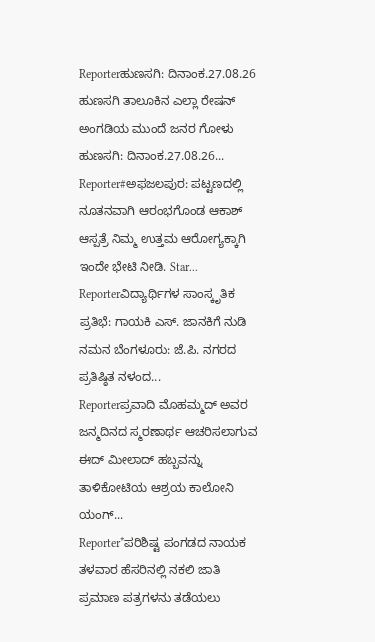Reporterಹುಣಸಗಿ: ದಿನಾಂಕ.27.08.26 ಹುಣಸಗಿ ತಾಲೂಕಿನ ಎಲ್ಲಾ ರೇಷನ್ ಅಂಗಡಿಯ ಮುಂದೆ ಜನರ ಗೋಳು ಹುಣಸಗಿ: ದಿನಾಂಕ.27.08.26...
Reporter#ಅಫಜಲಪುರ: ಪಟ್ಟಣದಲ್ಲಿ ನೂತನವಾಗಿ ಆರಂಭಗೊಂಡ ಆಕಾಶ್ ಆಸ್ಪತ್ರೆ ನಿಮ್ಮ ಉತ್ತಮ ಆರೋಗ್ಯಕ್ಕಾಗಿ ಇಂದೇ ಭೇಟಿ ನೀಡಿ. Star...
Reporterವಿದ್ಯಾರ್ಥಿಗಳ ಸಾಂಸ್ಕೃತಿಕ ಪ್ರತಿಭೆ: ಗಾಯಕಿ ಎಸ್. ಜಾನಕಿಗೆ ನುಡಿ ನಮನ ಬೆಂಗಳೂರು: ಜೆ.ಪಿ. ನಗರದ ಪ್ರತಿಷ್ಠಿತ ನಳಂದ...
Reporterಪ್ರವಾದಿ ಮೊಹಮ್ಮದ್ ಅವರ ಜನ್ಮದಿನದ ಸ್ಮರಣಾರ್ಥ ಆಚರಿಸಲಾಗುವ ಈದ್ ಮೀಲಾದ್ ಹಬ್ಬವನ್ನು ತಾಳಿಕೋಟಿಯ ಆಶ್ರಯ ಕಾಲೋನಿ ಯಂಗ್...
Reporter*ಪರಿಶಿಷ್ಟ ಪಂಗಡದ ನಾಯಕ ತಳವಾರ ಹೆಸರಿನಲ್ಲಿ ನಕಲಿ ಜಾತಿ ಪ್ರಮಾಣ ಪತ್ರಗಳನು ತಡೆಯಲು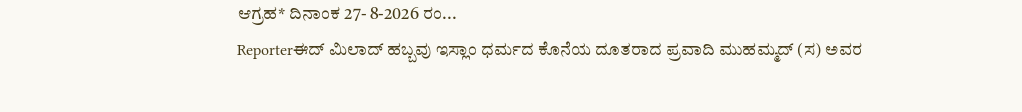ಆಗ್ರಹ* ದಿನಾಂಕ 27- 8-2026 ರಂ...
Reporterಈದ್ ಮಿಲಾದ್ ಹಬ್ಬವು ಇಸ್ಲಾಂ ಧರ್ಮದ ಕೊನೆಯ ದೂತರಾದ ಪ್ರವಾದಿ ಮುಹಮ್ಮದ್ (ಸ) ಅವರ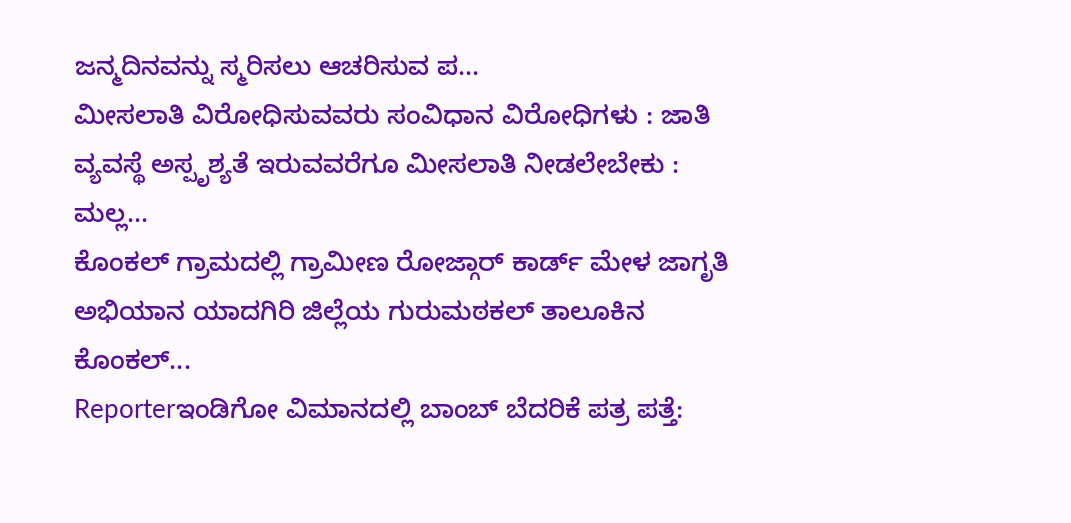ಜನ್ಮದಿನವನ್ನು ಸ್ಮರಿಸಲು ಆಚರಿಸುವ ಪ...
ಮೀಸಲಾತಿ ವಿರೋಧಿಸುವವರು ಸಂವಿಧಾನ ವಿರೋಧಿಗಳು : ಜಾತಿ ವ್ಯವಸ್ಥೆ ಅಸ್ಪೃಶ್ಯತೆ ಇರುವವರೆಗೂ ಮೀಸಲಾತಿ ನೀಡಲೇಬೇಕು : ಮಲ್ಲ...
ಕೊಂಕಲ್ ಗ್ರಾಮದಲ್ಲಿ ಗ್ರಾಮೀಣ ರೋಜ್ಗಾರ್ ಕಾರ್ಡ್ ಮೇಳ ಜಾಗೃತಿ ಅಭಿಯಾನ ಯಾದಗಿರಿ ಜಿಲ್ಲೆಯ ಗುರುಮಠಕಲ್ ತಾಲೂಕಿನ ಕೊಂಕಲ್...
Reporterಇಂಡಿಗೋ ವಿಮಾನದಲ್ಲಿ ಬಾಂಬ್ ಬೆದರಿಕೆ ಪತ್ರ ಪತ್ತೆ: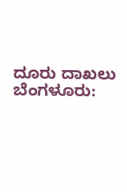ದೂರು ದಾಖಲು ಬೆಂಗಳೂರು: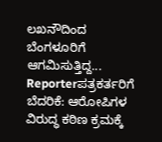ಲಖನೌದಿಂದ ಬೆಂಗಳೂರಿಗೆ ಆಗಮಿಸುತ್ತಿದ್ದ...
Reporterಪತ್ರಕರ್ತರಿಗೆ ಬೆದರಿಕೆ: ಆರೋಪಿಗಳ ವಿರುದ್ಧ ಕಠಿಣ ಕ್ರಮಕ್ಕೆ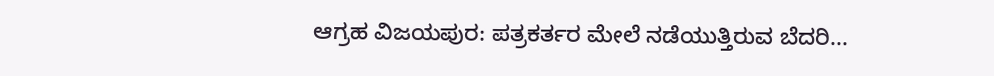ಆಗ್ರಹ ವಿಜಯಪುರ: ಪತ್ರಕರ್ತರ ಮೇಲೆ ನಡೆಯುತ್ತಿರುವ ಬೆದರಿ...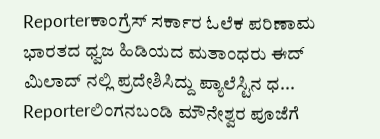Reporterಕಾಂಗ್ರೆಸ್ ಸರ್ಕಾರ ಓಲೆಕ ಪರಿಣಾಮ ಭಾರತದ ಧ್ವಜ ಹಿಡಿಯದ ಮತಾಂಧರು ಈದ್ ಮಿಲಾದ್ ನಲ್ಲಿ ಪ್ರದೇಶಿಸಿದ್ದು ಪ್ಯಾಲೆಸ್ಟಿನ ಧ...
Reporterಲಿಂಗನಬಂಡಿ ಮೌನೇಶ್ವರ ಪೂಜೆಗೆ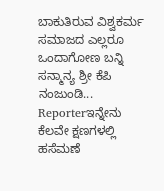ಬಾಕುತಿರುವ ವಿಶ್ವಕರ್ಮ ಸಮಾಜದ ಎಲ್ಲರೂ ಒಂದಾಗೋಣ ಬನ್ನಿ ಸನ್ಮಾನ್ಯ ಶ್ರೀ ಕೆಪಿ ನಂಜುಂಡಿ...
Reporterಇನ್ನೇನು ಕೆಲವೇ ಕ್ಷಣಗಳಲ್ಲಿ ಹಸೆಮಣೆ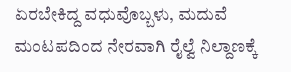ಏರಬೇಕಿದ್ದ ವಧುವೊಬ್ಬಳು, ಮದುವೆ ಮಂಟಪದಿಂದ ನೇರವಾಗಿ ರೈಲ್ವೆ ನಿಲ್ದಾಣಕ್ಕೆ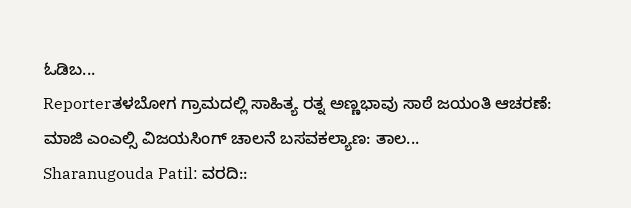ಓಡಿಬ...
Reporterತಳಬೋಗ ಗ್ರಾಮದಲ್ಲಿ ಸಾಹಿತ್ಯ ರತ್ನ ಅಣ್ಣಭಾವು ಸಾಠೆ ಜಯಂತಿ ಆಚರಣೆ: ಮಾಜಿ ಎಂಎಲ್ಸಿ ವಿಜಯಸಿಂಗ್ ಚಾಲನೆ ಬಸವಕಲ್ಯಾಣ: ತಾಲ...
Sharanugouda Patil: ವರದಿ::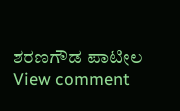ಶರಣಗೌಡ ಪಾಟೀಲ
View comment